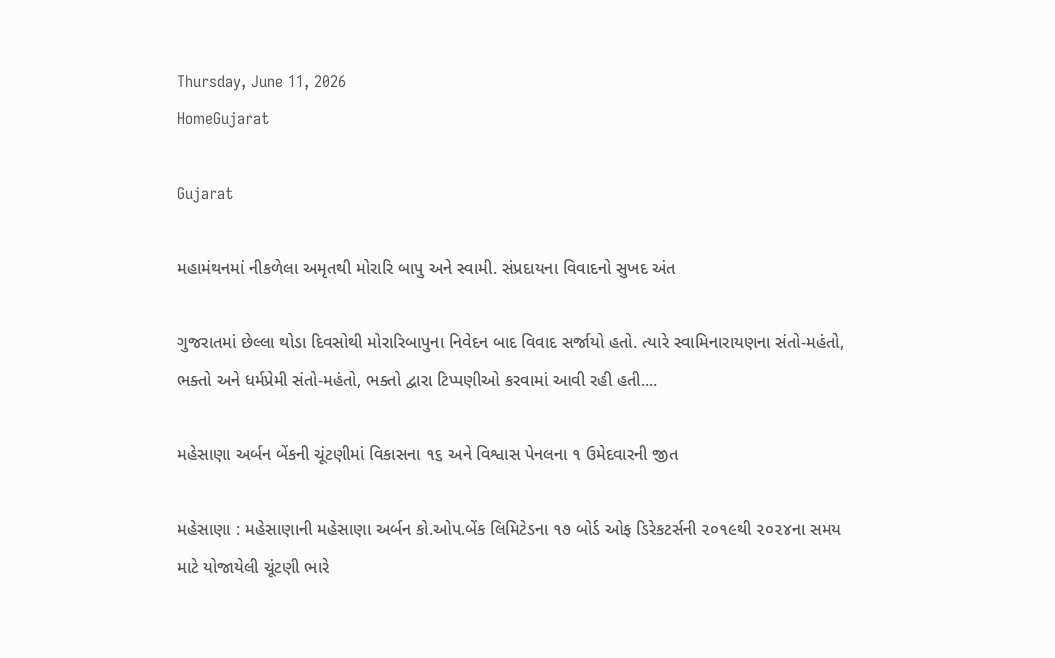Thursday, June 11, 2026
HomeGujarat

Gujarat

મહામંથનમાં નીકળેલા અમૃતથી મોરારિ બાપુ અને સ્વામી. સંપ્રદાયના વિવાદનો સુખદ અંત

ગુજરાતમાં છેલ્લા થોડા દિવસોથી મોરારિબાપુના નિવેદન બાદ વિવાદ સર્જાયો હતો. ત્યારે સ્વામિનારાયણના સંતો-મહંતો, ભક્તો અને ધર્મપ્રેમી સંતો-મહંતો, ભક્તો દ્વારા ટિપ્પણીઓ કરવામાં આવી રહી હતી....

મહેસાણા અર્બન બેંકની ચૂંટણીમાં વિકાસના ૧૬ અને વિશ્વાસ પેનલના ૧ ઉમેદવારની જીત

મહેસાણા : મહેસાણાની મહેસાણા અર્બન કો.ઓપ.બેંક લિમિટેડના ૧૭ બોર્ડ ઓફ ડિરેકટર્સની ૨૦૧૯થી ૨૦૨૪ના સમય માટે યોજાયેલી ચૂંટણી ભારે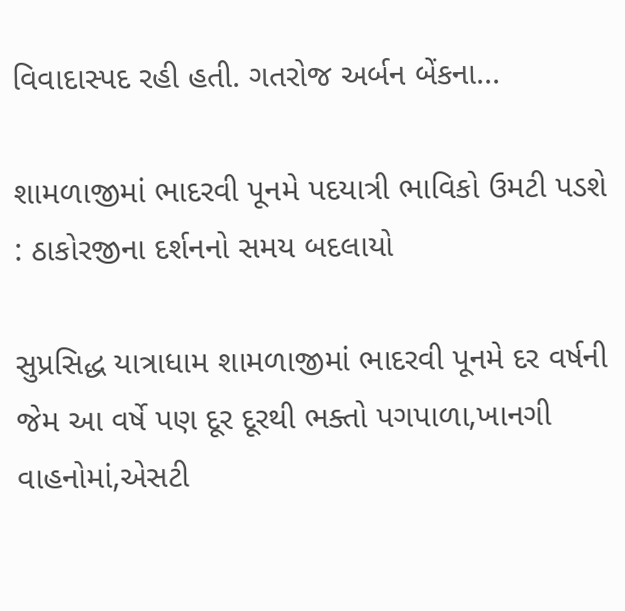વિવાદાસ્પદ રહી હતી. ગતરોજ અર્બન બેંકના...

શામળાજીમાં ભાદરવી પૂનમે પદયાત્રી ભાવિકો ઉમટી પડશે : ઠાકોરજીના દર્શનનો સમય બદલાયો

સુપ્રસિદ્ધ યાત્રાધામ શામળાજીમાં ભાદરવી પૂનમે દર વર્ષની જેમ આ વર્ષે પણ દૂર દૂરથી ભક્તો પગપાળા,ખાનગી વાહનોમાં,એસટી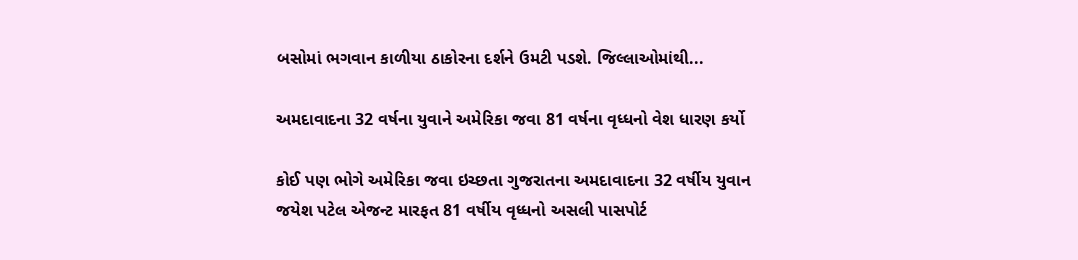બસોમાં ભગવાન કાળીયા ઠાકોરના દર્શને ઉમટી પડશે. જિલ્લાઓમાંથી...

અમદાવાદના 32 વર્ષના યુવાને અમેરિકા જવા 81 વર્ષના વૃધ્ધનો વેશ ધારણ કર્યો

કોઈ પણ ભોગે અમેરિકા જવા ઇચ્છતા ગુજરાતના અમદાવાદના 32 વર્ષીય યુવાન જયેશ પટેલ એજન્ટ મારફત 81 વર્ષીય વૃધ્ધનો અસલી પાસપોર્ટ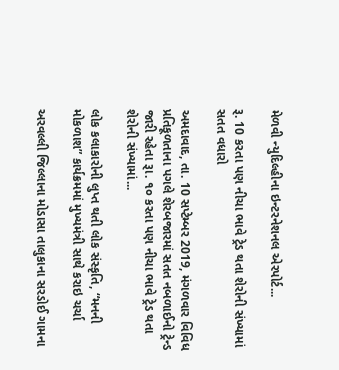મેળવી ન્યુદિલ્હીના ઇન્ટરનેશનલ એરપોર્ટ...

રૂ. 10 કરતા પણ નીચા ભાવે ટ્રેડ થતા શેરોની સંખ્યામાં સતત વધારો

અમદાવાદ, તા. 10 સપ્ટેમ્બર 2019, મંગળવાર વિવિધ પ્રતિકૂળતાના પગલે શેરબજારમાં સતત નબળાઈનો ટ્રેન્ડ જારી રહેતા રૂા. ૧૦ કરતા પણ નીચા ભાવે ટ્રેડ થતા શેરોની સંખ્યામાં...

લોક કલાકારોની લુપ્ત થતી લોક સંસ્કૃતિ, “મનની મોકળાશ” કાર્યક્રમમાં મુખ્યમંત્રી સાથે કરાઇ ચર્ચા

અરવલ્લી જિલ્લાના મોડાસા તાલુકાના સરડોઈ ગામના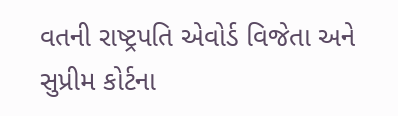વતની રાષ્ટ્રપતિ એવોર્ડ વિજેતા અને સુપ્રીમ કોર્ટના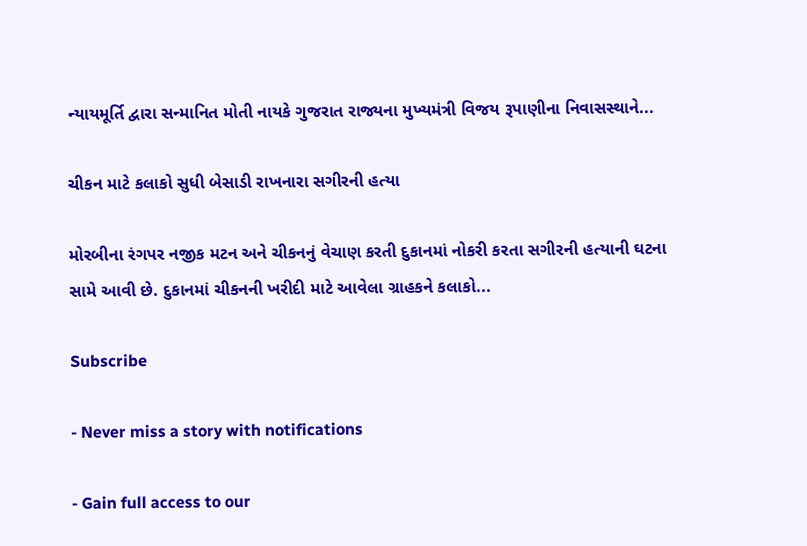ન્યાયમૂર્તિ દ્વારા સન્માનિત મોતી નાયકે ગુજરાત રાજ્યના મુખ્યમંત્રી વિજય રૂપાણીના નિવાસસ્થાને...

ચીકન માટે કલાકો સુધી બેસાડી રાખનારા સગીરની હત્યા

મોરબીના રંગપર નજીક મટન અને ચીકનનું વેચાણ કરતી દુકાનમાં નોકરી કરતા સગીરની હત્યાની ઘટના સામે આવી છે. દુકાનમાં ચીકનની ખરીદી માટે આવેલા ગ્રાહકને કલાકો...

Subscribe

- Never miss a story with notifications

- Gain full access to our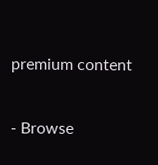premium content

- Browse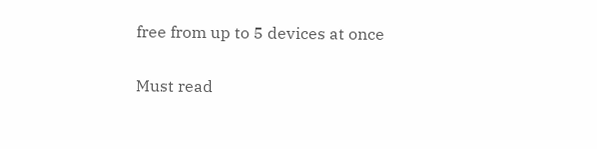free from up to 5 devices at once

Must read